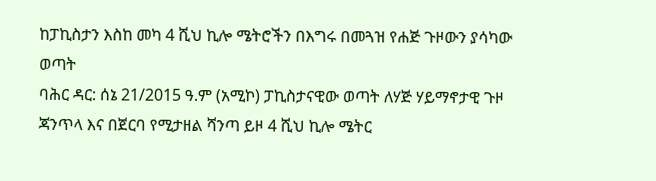ከፓኪስታን እስከ መካ 4 ሺህ ኪሎ ሜትሮችን በእግሩ በመጓዝ የሐጅ ጉዞውን ያሳካው ወጣት
ባሕር ዳር: ሰኔ 21/2015 ዓ.ም (አሚኮ) ፓኪስታናዊው ወጣት ለሃጅ ሃይማኖታዊ ጉዞ ጃንጥላ እና በጀርባ የሚታዘል ሻንጣ ይዞ 4 ሺህ ኪሎ ሜትር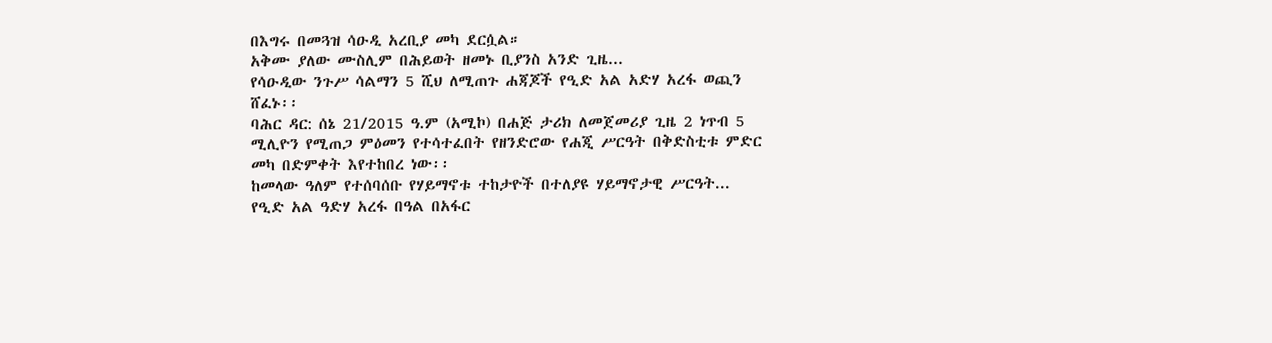በእግሩ በመጓዝ ሳዑዲ አረቢያ መካ ደርሷል።
አቅሙ ያለው ሙስሊም በሕይወት ዘመኑ ቢያንስ አንድ ጊዜ...
የሳዑዲው ንጉሥ ሳልማን 5 ሺህ ለሚጠጉ ሐጃጆች የዒድ አል አድሃ አረፋ ወጪን ሸፈኑ፡፡
ባሕር ዳር: ሰኔ 21/2015 ዓ.ም (አሚኮ) በሐጅ ታሪክ ለመጀመሪያ ጊዜ 2 ነጥብ 5 ሚሊዮን የሚጠጋ ምዕመን የተሳተፈበት የዘንድሮው የሐጂ ሥርዓት በቅድስቲቱ ምድር መካ በድምቀት እየተከበረ ነው፡፡
ከመላው ዓለም የተሰባሰቡ የሃይማኖቱ ተከታዮች በተለያዩ ሃይማኖታዊ ሥርዓት...
የዒድ አል ዓድሃ አረፋ በዓል በአፋር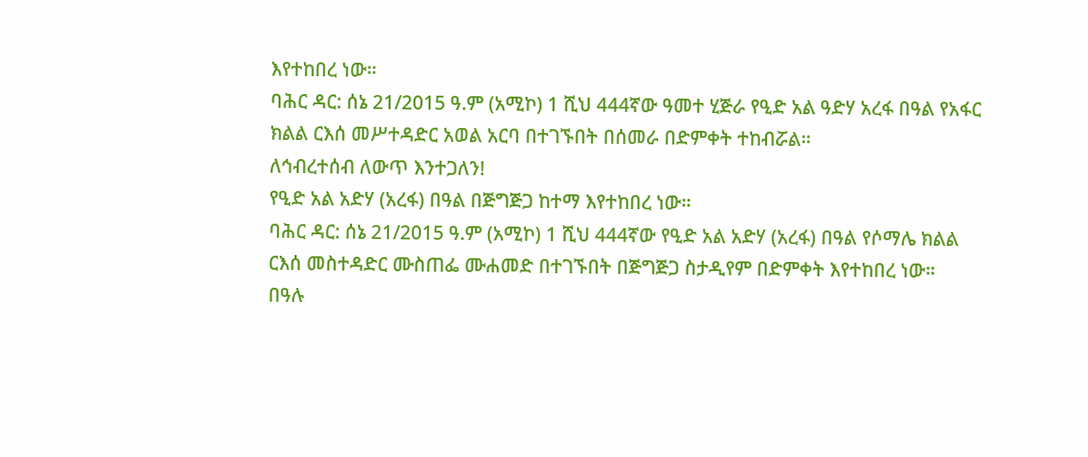እየተከበረ ነው።
ባሕር ዳር: ሰኔ 21/2015 ዓ.ም (አሚኮ) 1 ሺህ 444ኛው ዓመተ ሂጅራ የዒድ አል ዓድሃ አረፋ በዓል የአፋር ክልል ርእሰ መሥተዳድር አወል አርባ በተገኙበት በሰመራ በድምቀት ተከብሯል።
ለኅብረተሰብ ለውጥ እንተጋለን!
የዒድ አል አድሃ (አረፋ) በዓል በጅግጅጋ ከተማ እየተከበረ ነው።
ባሕር ዳር: ሰኔ 21/2015 ዓ.ም (አሚኮ) 1 ሺህ 444ኛው የዒድ አል አድሃ (አረፋ) በዓል የሶማሌ ክልል ርእሰ መስተዳድር ሙስጠፌ ሙሐመድ በተገኙበት በጅግጅጋ ስታዲየም በድምቀት እየተከበረ ነው።
በዓሉ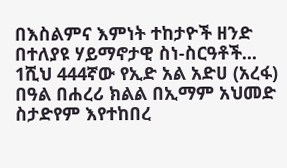በእስልምና እምነት ተከታዮች ዘንድ በተለያዩ ሃይማኖታዊ ስነ-ስርዓቶች...
1ሺህ 444ኛው የኢድ አል አድሀ (አረፋ) በዓል በሐረሪ ክልል በኢማም አህመድ ስታድየም እየተከበረ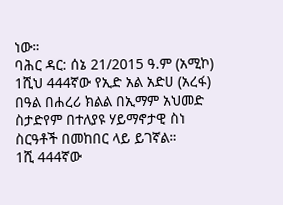ነው።
ባሕር ዳር: ሰኔ 21/2015 ዓ.ም (አሚኮ) 1ሺህ 444ኛው የኢድ አል አድሀ (አረፋ) በዓል በሐረሪ ክልል በኢማም አህመድ ስታድየም በተለያዩ ሃይማኖታዊ ስነ ስርዓቶች በመከበር ላይ ይገኛል።
1ሺ 444ኛው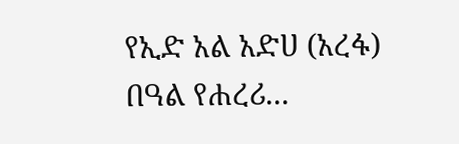የኢድ አል አድሀ (አረፋ) በዓል የሐረሪ...